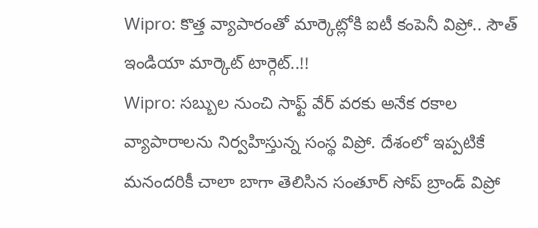Wipro: కొత్త వ్యాపారంతో మార్కెట్లోకి ఐటీ కంపెనీ విప్రో.. సౌత్ ఇండియా మార్కెట్ టార్గెట్..!!
Wipro: సబ్బుల నుంచి సాఫ్ట్ వేర్ వరకు అనేక రకాల వ్యాపారాలను నిర్వహిస్తున్న సంస్థ విప్రో. దేశంలో ఇప్పటికే మనందరికీ చాలా బాగా తెలిసిన సంతూర్ సోప్ బ్రాండ్ విప్రో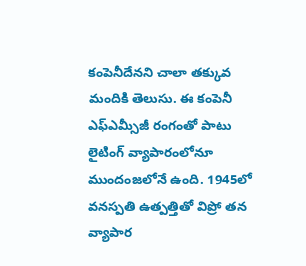కంపెనీదేనని చాలా తక్కువ మందికి తెలుసు. ఈ కంపెనీ ఎఫ్ఎమ్సీజీ రంగంతో పాటు లైటింగ్ వ్యాపారంలోనూ ముందంజలోనే ఉంది. 1945లో వనస్పతి ఉత్పత్తితో విప్రో తన వ్యాపార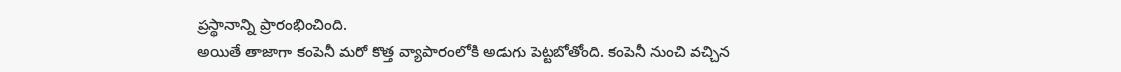ప్రస్థానాన్ని ప్రారంభించింది.
అయితే తాజాగా కంపెనీ మరో కొత్త వ్యాపారంలోకి అడుగు పెట్టబోతోంది. కంపెనీ నుంచి వచ్చిన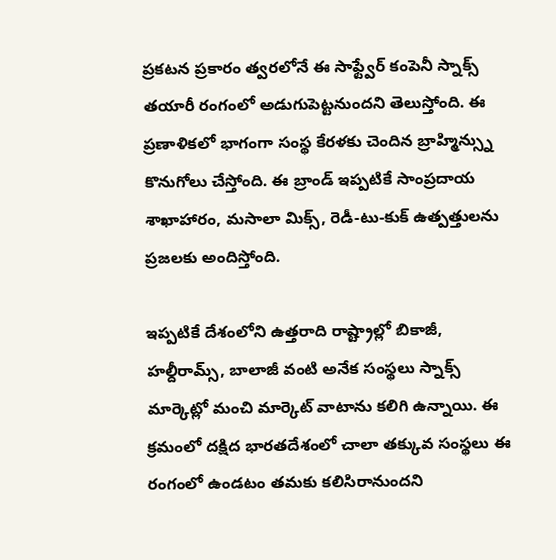ప్రకటన ప్రకారం త్వరలోనే ఈ సాఫ్ట్వేర్ కంపెనీ స్నాక్స్ తయారీ రంగంలో అడుగుపెట్టనుందని తెలుస్తోంది. ఈ ప్రణాళికలో భాగంగా సంస్థ కేరళకు చెందిన బ్రాహ్మిన్స్ను కొనుగోలు చేస్తోంది. ఈ బ్రాండ్ ఇప్పటికే సాంప్రదాయ శాఖాహారం, మసాలా మిక్స్, రెడీ-టు-కుక్ ఉత్పత్తులను ప్రజలకు అందిస్తోంది.

ఇప్పటికే దేశంలోని ఉత్తరాది రాష్ట్రాల్లో బికాజీ, హల్దీరామ్స్, బాలాజీ వంటి అనేక సంస్థలు స్నాక్స్ మార్కెట్లో మంచి మార్కెట్ వాటాను కలిగి ఉన్నాయి. ఈ క్రమంలో దక్షిద భారతదేశంలో చాలా తక్కువ సంస్థలు ఈ రంగంలో ఉండటం తమకు కలిసిరానుందని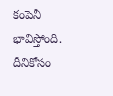కంపెనీ భావిస్తోంది. దీనికోసం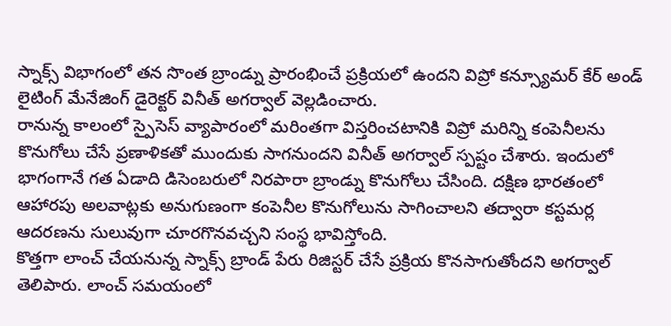స్నాక్స్ విభాగంలో తన సొంత బ్రాండ్ను ప్రారంభించే ప్రక్రియలో ఉందని విప్రో కన్స్యూమర్ కేర్ అండ్ లైటింగ్ మేనేజింగ్ డైరెక్టర్ వినీత్ అగర్వాల్ వెల్లడించారు.
రానున్న కాలంలో స్పైసెస్ వ్యాపారంలో మరింతగా విస్తరించటానికి విప్రో మరిన్ని కంపెనీలను కొనుగోలు చేసే ప్రణాళికతో ముందుకు సాగనుందని వినీత్ అగర్వాల్ స్పష్టం చేశారు. ఇందులో భాగంగానే గత ఏడాది డిసెంబరులో నిరపారా బ్రాండ్ను కొనుగోలు చేసింది. దక్షిణ భారతంలో ఆహారపు అలవాట్లకు అనుగుణంగా కంపెనీల కొనుగోలును సాగించాలని తద్వారా కస్టమర్ల ఆదరణను సులువుగా చూరగొనవచ్చని సంస్థ భావిస్తోంది.
కొత్తగా లాంచ్ చేయనున్న స్నాక్స్ బ్రాండ్ పేరు రిజిస్టర్ చేసే ప్రక్రియ కొనసాగుతోందని అగర్వాల్ తెలిపారు. లాంచ్ సమయంలో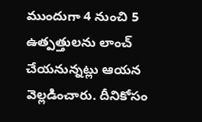ముందుగా 4 నుంచి 5 ఉత్పత్తులను లాంచ్ చేయనున్నట్లు ఆయన వెల్లడించారు. దీనికోసం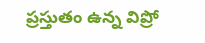ప్రస్తుతం ఉన్న విప్రో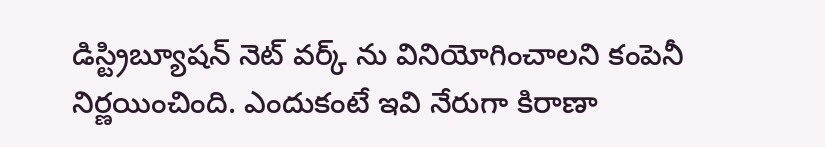డిస్ట్రిబ్యూషన్ నెట్ వర్క్ ను వినియోగించాలని కంపెనీ నిర్ణయించింది. ఎందుకంటే ఇవి నేరుగా కిరాణా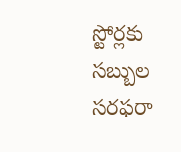స్టోర్లకు సబ్బుల సరఫరా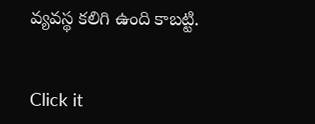వ్యవస్థ కలిగి ఉంది కాబట్టి.


Click it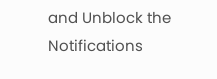and Unblock the Notifications